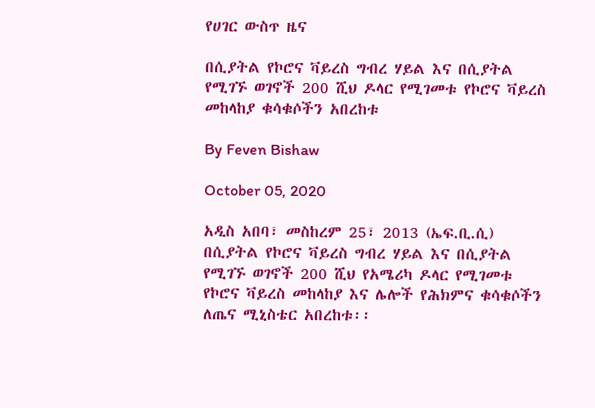የሀገር ውስጥ ዜና

በሲያትል የኮሮና ቫይረስ ግብረ ሃይል እና በሲያትል የሚገኙ ወገኖች 200 ሺህ ዶላር የሚገመቱ የኮሮና ቫይረስ መከላከያ ቁሳቁሶችን አበረከቱ

By Feven Bishaw

October 05, 2020

አዲስ አበባ፣ መስከረም 25፣ 2013 (ኤፍ.ቢ.ሲ) በሲያትል የኮሮና ቫይረስ ግብረ ሃይል እና በሲያትል የሚገኙ ወገኖች 200 ሺህ የአሜሪካ ዶላር የሚገመቱ የኮሮና ቫይረስ መከላከያ እና ሌሎች የሕክምና ቁሳቁሶችን ለጤና ሚኒስቴር አበረከቱ፡፡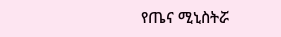የጤና ሚኒስትሯ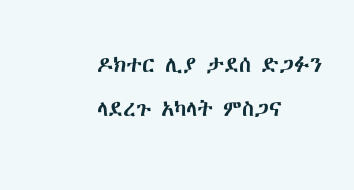ዶክተር ሊያ ታደሰ ድጋፉን ላደረጉ አካላት ምስጋና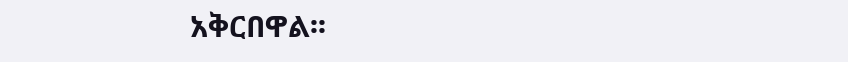አቅርበዋል፡፡